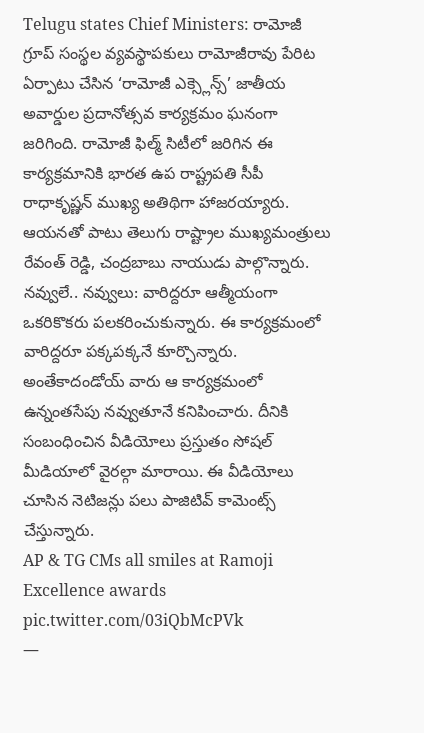Telugu states Chief Ministers: రామోజీ గ్రూప్ సంస్థల వ్యవస్థాపకులు రామోజీరావు పేరిట ఏర్పాటు చేసిన ‘రామోజీ ఎక్స్లెన్స్’ జాతీయ అవార్డుల ప్రదానోత్సవ కార్యక్రమం ఘనంగా జరిగింది. రామోజీ ఫిల్మ్ సిటీలో జరిగిన ఈ కార్యక్రమానికి భారత ఉప రాష్ట్రపతి సీపీ రాధాకృష్ణన్ ముఖ్య అతిథిగా హాజరయ్యారు. ఆయనతో పాటు తెలుగు రాష్ట్రాల ముఖ్యమంత్రులు రేవంత్ రెడ్డి, చంద్రబాబు నాయుడు పాల్గొన్నారు.
నవ్వులే.. నవ్వులు: వారిద్దరూ ఆత్మీయంగా ఒకరికొకరు పలకరించుకున్నారు. ఈ కార్యక్రమంలో వారిద్దరూ పక్కపక్కనే కూర్చొన్నారు. అంతేకాదండోయ్ వారు ఆ కార్యక్రమంలో ఉన్నంతసేపు నవ్వుతూనే కనిపించారు. దీనికి సంబంధించిన వీడియోలు ప్రస్తుతం సోషల్ మీడియాలో వైరల్గా మారాయి. ఈ వీడియోలు చూసిన నెటిజన్లు పలు పాజిటివ్ కామెంట్స్ చేస్తున్నారు.
AP & TG CMs all smiles at Ramoji Excellence awards pic.twitter.com/03iQbMcPVk
—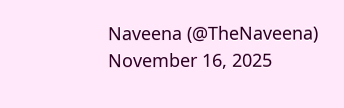Naveena (@TheNaveena) November 16, 2025